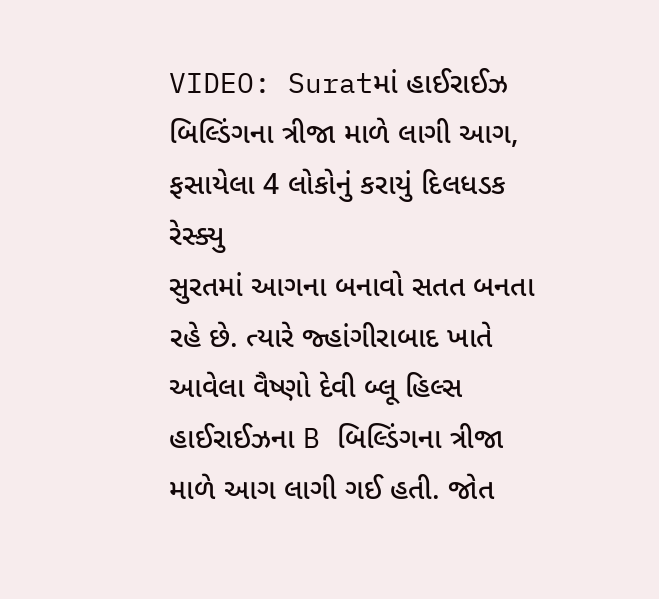VIDEO: Suratમાં હાઈરાઈઝ બિલ્ડિંગના ત્રીજા માળે લાગી આગ, ફસાયેલા 4 લોકોનું કરાયું દિલધડક રેસ્ક્યુ
સુરતમાં આગના બનાવો સતત બનતા રહે છે. ત્યારે જ્હાંગીરાબાદ ખાતે આવેલા વૈષ્ણો દેવી બ્લૂ હિલ્સ હાઈરાઈઝના B બિલ્ડિંગના ત્રીજા માળે આગ લાગી ગઈ હતી. જોત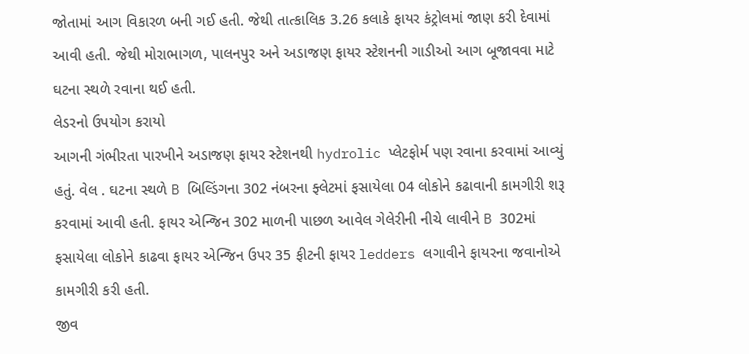જોતામાં આગ વિકારળ બની ગઈ હતી. જેથી તાત્કાલિક 3.26 કલાકે ફાયર કંટ્રોલમાં જાણ કરી દેવામાં આવી હતી. જેથી મોરાભાગળ, પાલનપુર અને અડાજણ ફાયર સ્ટેશનની ગાડીઓ આગ બૂજાવવા માટે ઘટના સ્થળે રવાના થઈ હતી.
લેડરનો ઉપયોગ કરાયો
આગની ગંભીરતા પારખીને અડાજણ ફાયર સ્ટેશનથી hydrolic પ્લેટફોર્મ પણ રવાના કરવામાં આવ્યું હતું. વેલ . ઘટના સ્થળે B બિલ્ડિંગના 302 નંબરના ફ્લેટમાં ફસાયેલા 04 લોકોને કઢાવાની કામગીરી શરૂ કરવામાં આવી હતી. ફાયર એન્જિન 302 માળની પાછળ આવેલ ગેલેરીની નીચે લાવીને B 302માં ફસાયેલા લોકોને કાઢવા ફાયર એન્જિન ઉપર 35 ફીટની ફાયર ledders લગાવીને ફાયરના જવાનોએ કામગીરી કરી હતી.
જીવ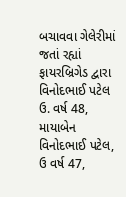બચાવવા ગેલેરીમાં જતાં રહ્યાં
ફાયરબ્રિગેડ દ્વારા વિનોદભાઈ પટેલ ઉ. વર્ષ 48, માયાબેન વિનોદભાઈ પટેલ, ઉ વર્ષ 47,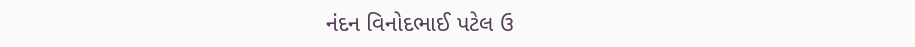નંદન વિનોદભાઈ પટેલ ઉ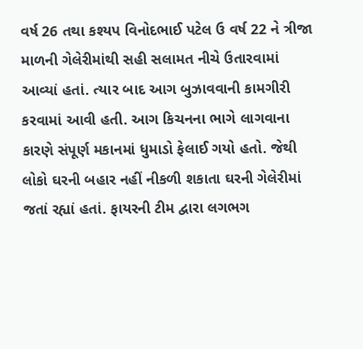વર્ષ 26 તથા કશ્યપ વિનોદભાઈ પટેલ ઉ વર્ષ 22 ને ત્રીજા માળની ગેલેરીમાંથી સહી સલામત નીચે ઉતારવામાં આવ્યાં હતાં. ત્યાર બાદ આગ બુઝાવવાની કામગીરી કરવામાં આવી હતી. આગ કિચનના ભાગે લાગવાના કારણે સંપૂર્ણ મકાનમાં ધુમાડો ફેલાઈ ગયો હતો. જેથી લોકો ઘરની બહાર નહીં નીકળી શકાતા ઘરની ગેલેરીમાં જતાં રહ્યાં હતાં. ફાયરની ટીમ દ્વારા લગભગ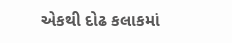એકથી દોઢ કલાકમાં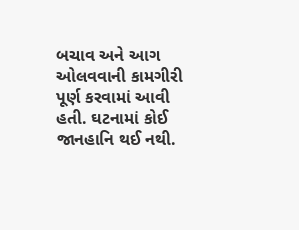બચાવ અને આગ ઓલવવાની કામગીરી પૂર્ણ કરવામાં આવી હતી. ઘટનામાં કોઈ જાનહાનિ થઈ નથી.